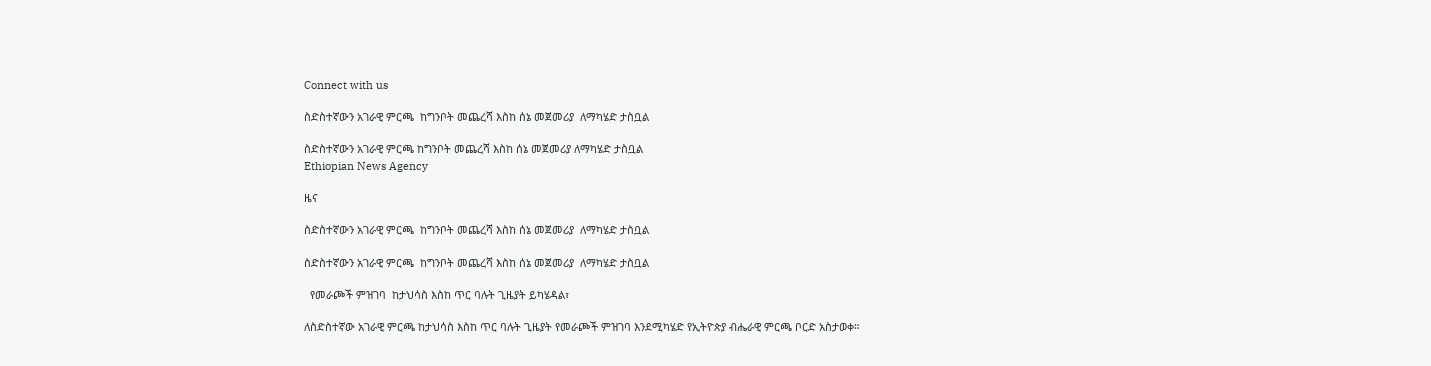Connect with us

ስድስተኛውን አገራዊ ምርጫ  ከግንቦት መጨረሻ እስከ ሰኔ መጀመሪያ  ለማካሄድ ታስቧል

ስድስተኛውን አገራዊ ምርጫ ከግንቦት መጨረሻ እስከ ሰኔ መጀመሪያ ለማካሄድ ታስቧል
Ethiopian News Agency

ዜና

ስድስተኛውን አገራዊ ምርጫ  ከግንቦት መጨረሻ እስከ ሰኔ መጀመሪያ  ለማካሄድ ታስቧል

ስድስተኛውን አገራዊ ምርጫ  ከግንቦት መጨረሻ እስከ ሰኔ መጀመሪያ  ለማካሄድ ታስቧል

  የመራጮች ምዝገባ  ከታህሳስ እስከ ጥር ባሉት ጊዜያት ይካሄዳል፣

ለስድስተኛው አገራዊ ምርጫ ከታህሳስ እስከ ጥር ባሉት ጊዜያት የመራጮች ምዝገባ እንደሚካሄድ የኢትዮጵያ ብሔራዊ ምርጫ ቦርድ አስታወቀ።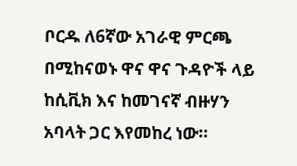ቦርዱ ለ6ኛው አገራዊ ምርጫ በሚከናወኑ ዋና ዋና ጉዳዮች ላይ ከሲቪክ እና ከመገናኛ ብዙሃን አባላት ጋር እየመከረ ነው።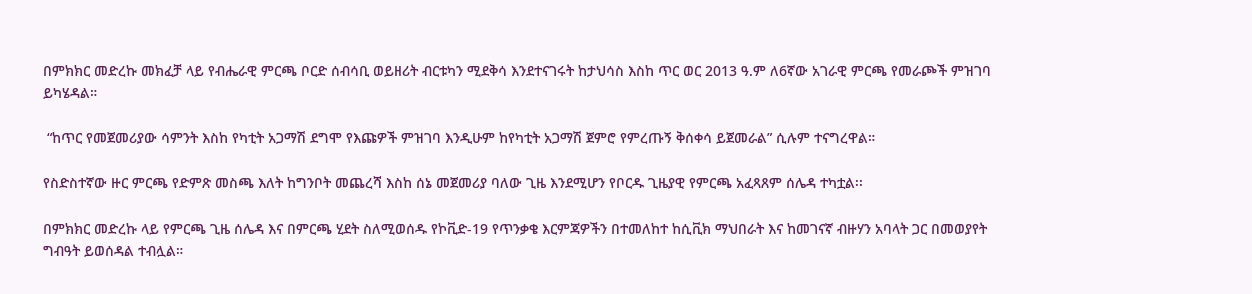በምክክር መድረኩ መክፈቻ ላይ የብሔራዊ ምርጫ ቦርድ ሰብሳቢ ወይዘሪት ብርቱካን ሚደቅሳ እንደተናገሩት ከታህሳስ እስከ ጥር ወር 2013 ዓ.ም ለ6ኛው አገራዊ ምርጫ የመራጮች ምዝገባ ይካሄዳል።

 “ከጥር የመጀመሪያው ሳምንት እስከ የካቲት አጋማሽ ደግሞ የእጩዎች ምዝገባ እንዲሁም ከየካቲት አጋማሽ ጀምሮ የምረጡኝ ቅሰቀሳ ይጀመራል” ሲሉም ተናግረዋል።

የስድስተኛው ዙር ምርጫ የድምጽ መስጫ እለት ከግንቦት መጨረሻ እስከ ሰኔ መጀመሪያ ባለው ጊዜ እንደሚሆን የቦርዱ ጊዜያዊ የምርጫ አፈጻጸም ሰሌዳ ተካቷል፡፡

በምክክር መድረኩ ላይ የምርጫ ጊዜ ሰሌዳ እና በምርጫ ሂደት ስለሚወሰዱ የኮቪድ-19 የጥንቃቄ እርምጃዎችን በተመለከተ ከሲቪክ ማህበራት እና ከመገናኛ ብዙሃን አባላት ጋር በመወያየት ግብዓት ይወሰዳል ተብሏል።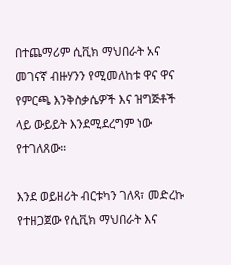በተጨማሪም ሲቪክ ማህበራት አና መገናኛ ብዙሃንን የሚመለከቱ ዋና ዋና የምርጫ እንቅስቃሴዎች እና ዝግጅቶች ላይ ውይይት እንደሚደረግም ነው የተገለጸው።

እንደ ወይዘሪት ብርቱካን ገለጻ፣ መድረኩ የተዘጋጀው የሲቪክ ማህበራት እና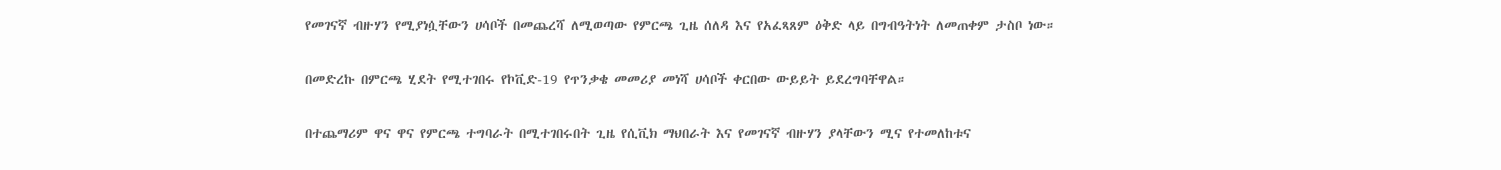የመገናኛ ብዙሃን የሚያነሷቸውን ሀሳቦች በመጨረሻ ለሚወጣው የምርጫ ጊዜ ሰለዳ እና የአፈጻጸም ዕቅድ ላይ በግብዓትነት ለመጠቀም ታስቦ ነው።

በመድረኩ በምርጫ ሂደት የሚተገበሩ የኮቪድ-19 የጥንቃቄ መመሪያ መነሻ ሀሳቦች ቀርበው ውይይት ይደረግባቸዋል።

በተጨማሪም ዋና ዋና የምርጫ ተግባራት በሚተገበሩበት ጊዜ የሲቪክ ማህበራት እና የመገናኛ ብዙሃን ያላቸውን ሚና የተመለከቱና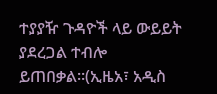ተያያዥ ጉዳዮች ላይ ውይይት ያደረጋል ተብሎ ይጠበቃል።(ኢዜአ፣ አዲስ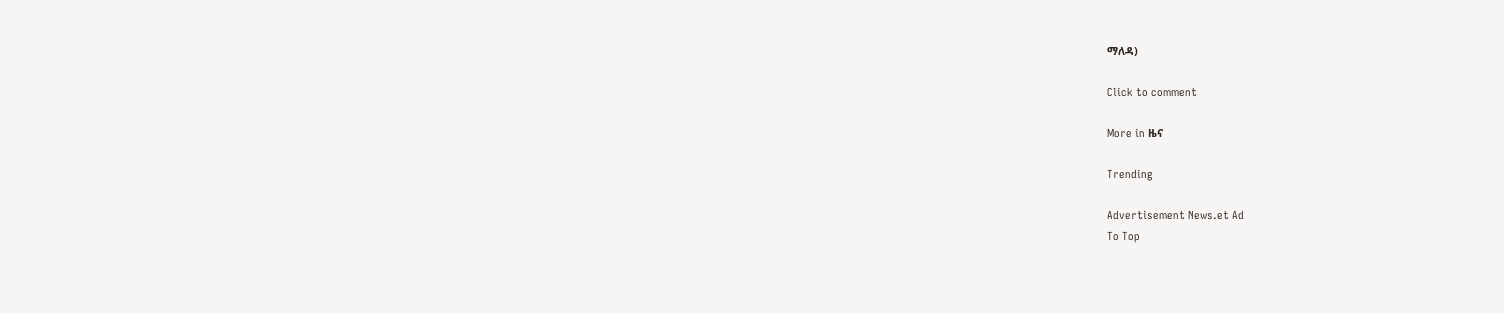ማለዳ)

Click to comment

More in ዜና

Trending

Advertisement News.et Ad
To Top